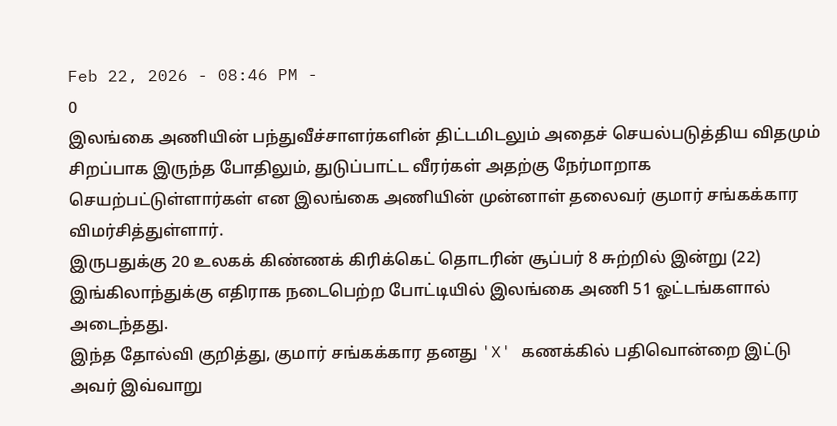Feb 22, 2026 - 08:46 PM -
0
இலங்கை அணியின் பந்துவீச்சாளர்களின் திட்டமிடலும் அதைச் செயல்படுத்திய விதமும் சிறப்பாக இருந்த போதிலும், துடுப்பாட்ட வீரர்கள் அதற்கு நேர்மாறாக செயற்பட்டுள்ளார்கள் என இலங்கை அணியின் முன்னாள் தலைவர் குமார் சங்கக்கார விமர்சித்துள்ளார்.
இருபதுக்கு 20 உலகக் கிண்ணக் கிரிக்கெட் தொடரின் சூப்பர் 8 சுற்றில் இன்று (22) இங்கிலாந்துக்கு எதிராக நடைபெற்ற போட்டியில் இலங்கை அணி 51 ஓட்டங்களால் அடைந்தது.
இந்த தோல்வி குறித்து, குமார் சங்கக்கார தனது 'X' கணக்கில் பதிவொன்றை இட்டு அவர் இவ்வாறு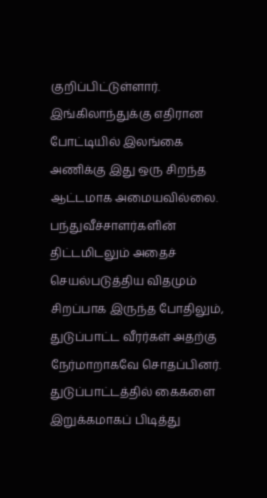குறிப்பிட்டுள்ளார்.
இங்கிலாந்துக்கு எதிரான போட்டியில் இலங்கை அணிக்கு இது ஒரு சிறந்த ஆட்டமாக அமையவில்லை. பந்துவீச்சாளர்களின் திட்டமிடலும் அதைச் செயல்படுத்திய விதமும் சிறப்பாக இருந்த போதிலும், துடுப்பாட்ட வீரர்கள் அதற்கு நேர்மாறாகவே சொதப்பினர்.
துடுப்பாட்டத்தில் கைகளை இறுக்கமாகப் பிடித்து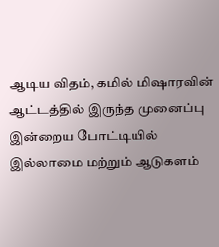ஆடிய விதம், கமில் மிஷாரவின் ஆட்டத்தில் இருந்த முனைப்பு இன்றைய போட்டியில் இல்லாமை மற்றும் ஆடுகளம்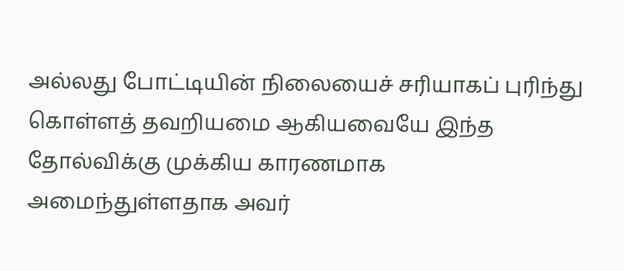அல்லது போட்டியின் நிலையைச் சரியாகப் புரிந்து கொள்ளத் தவறியமை ஆகியவையே இந்த தோல்விக்கு முக்கிய காரணமாக அமைந்துள்ளதாக அவர்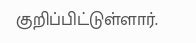குறிப்பிட்டுள்ளார்.